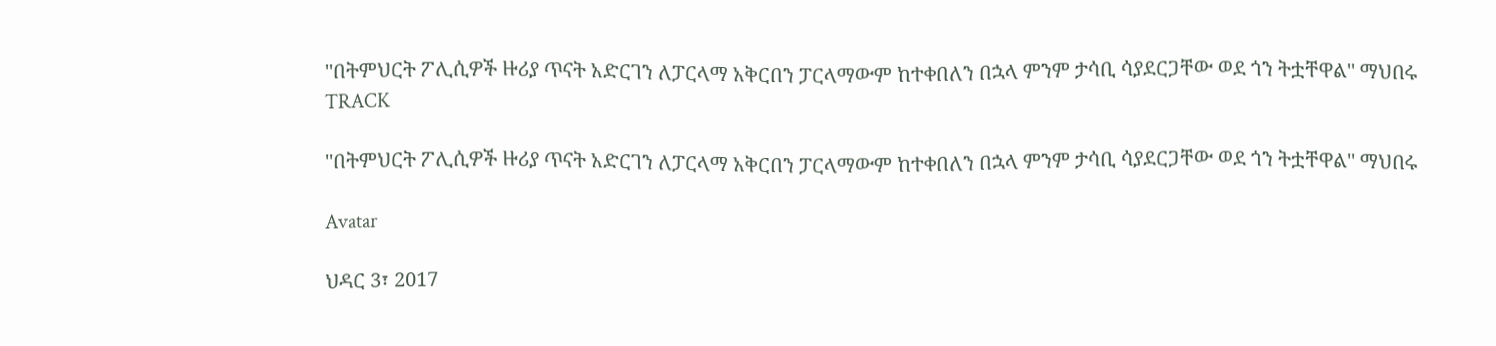''በትምህርት ፖሊሲዎች ዙሪያ ጥናት አድርገን ለፓርላማ አቅርበን ፓርላማውም ከተቀበለን በኋላ ምንም ታሳቢ ሳያደርጋቸው ወደ ጎን ትቷቸዋል'' ማህበሩ
TRACK

''በትምህርት ፖሊሲዎች ዙሪያ ጥናት አድርገን ለፓርላማ አቅርበን ፓርላማውም ከተቀበለን በኋላ ምንም ታሳቢ ሳያደርጋቸው ወደ ጎን ትቷቸዋል'' ማህበሩ

Avatar

ህዳር 3፣ 2017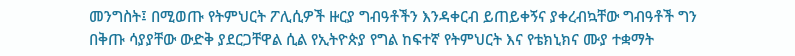መንግስት፤ በሚወጡ የትምህርት ፖሊሲዎች ዙርያ ግብዓቶችን እንዳቀርብ ይጠይቀኝና ያቀረብኳቸው ግብዓቶች ግን በቅጡ ሳያያቸው ውድቅ ያደርጋቸዋል ሲል የኢትዮጵያ የግል ከፍተኛ የትምህርት እና የቴክኒክና ሙያ ተቋማት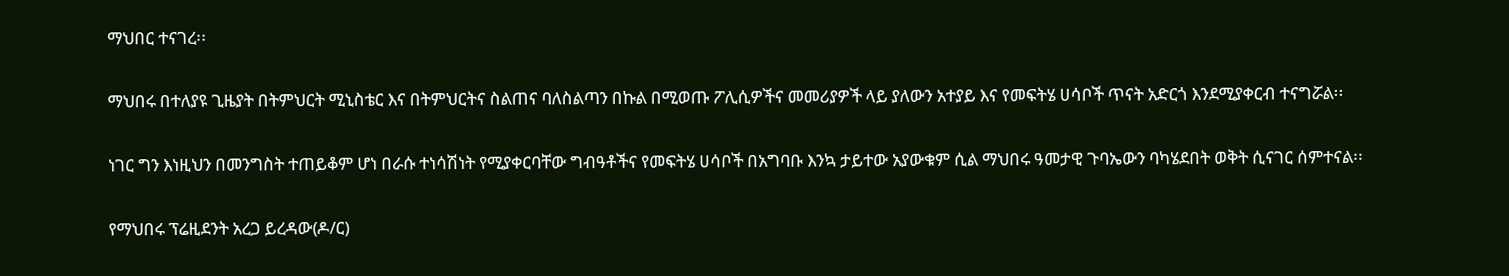ማህበር ተናገረ፡፡

ማህበሩ በተለያዩ ጊዜያት በትምህርት ሚኒስቴር እና በትምህርትና ስልጠና ባለስልጣን በኩል በሚወጡ ፖሊሲዎችና መመሪያዎች ላይ ያለውን አተያይ እና የመፍትሄ ሀሳቦች ጥናት አድርጎ እንደሚያቀርብ ተናግሯል፡፡

ነገር ግን እነዚህን በመንግስት ተጠይቆም ሆነ በራሱ ተነሳሽነት የሚያቀርባቸው ግብዓቶችና የመፍትሄ ሀሳቦች በአግባቡ እንኳ ታይተው አያውቁም ሲል ማህበሩ ዓመታዊ ጉባኤውን ባካሄደበት ወቅት ሲናገር ሰምተናል፡፡

የማህበሩ ፕሬዚደንት አረጋ ይረዳው(ዶ/ር)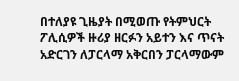በተለያዩ ጊዜያት በሚወጡ የትምህርት ፖሊሲዎች ዙሪያ ዘርፉን አይተን እና ጥናት አድርገን ለፓርላማ አቅርበን ፓርላማውም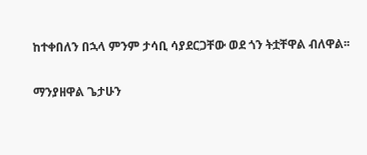ከተቀበለን በኋላ ምንም ታሳቢ ሳያደርጋቸው ወደ ጎን ትቷቸዋል ብለዋል፡፡

ማንያዘዋል ጌታሁን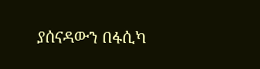ያሰናዳውን በፋሲካ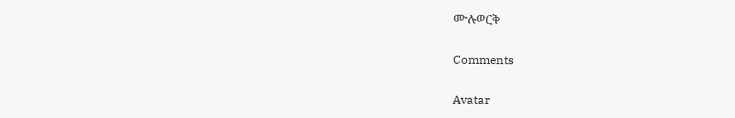ሙሉወርቅ

Comments

Avatar